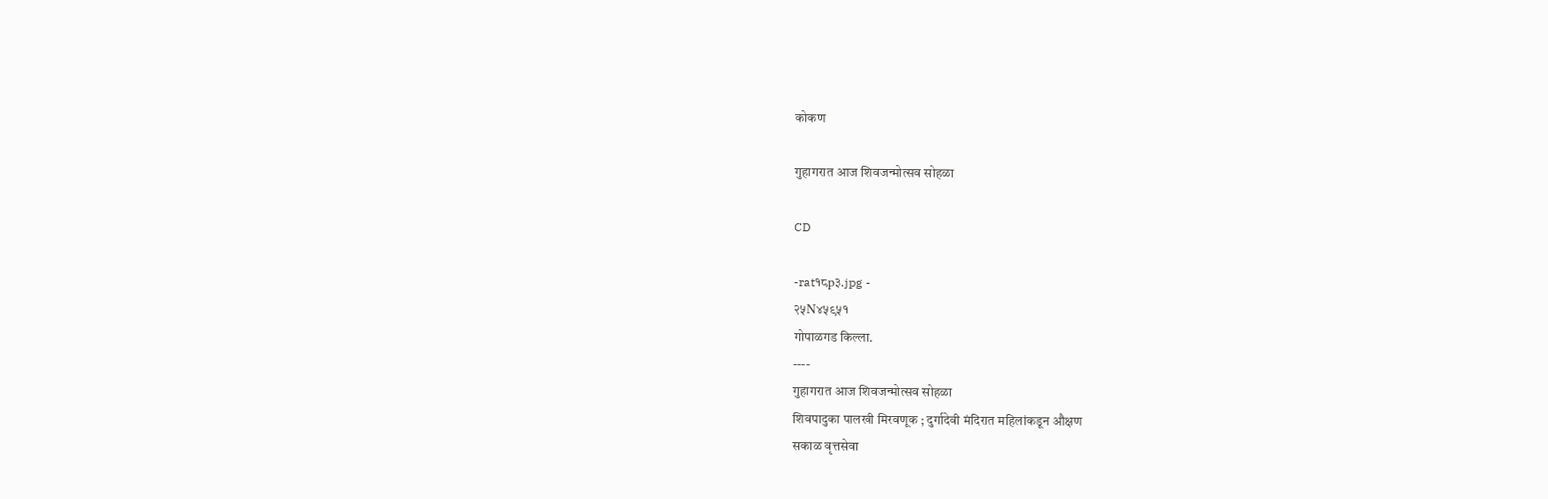कोकण

गुहागरात आज शिवजन्मोत्सव सोहळा

CD

-rat१८p३.jpg -
२५N४५९५१
गोपाळगड किल्ला.
----
गुहागरात आज शिवजन्मोत्सव सोहळा
शिवपादुका पालखी मिरवणूक ; दुर्गादेवी मंदिरात महिलांकडून औक्षण
सकाळ वृत्तसेवा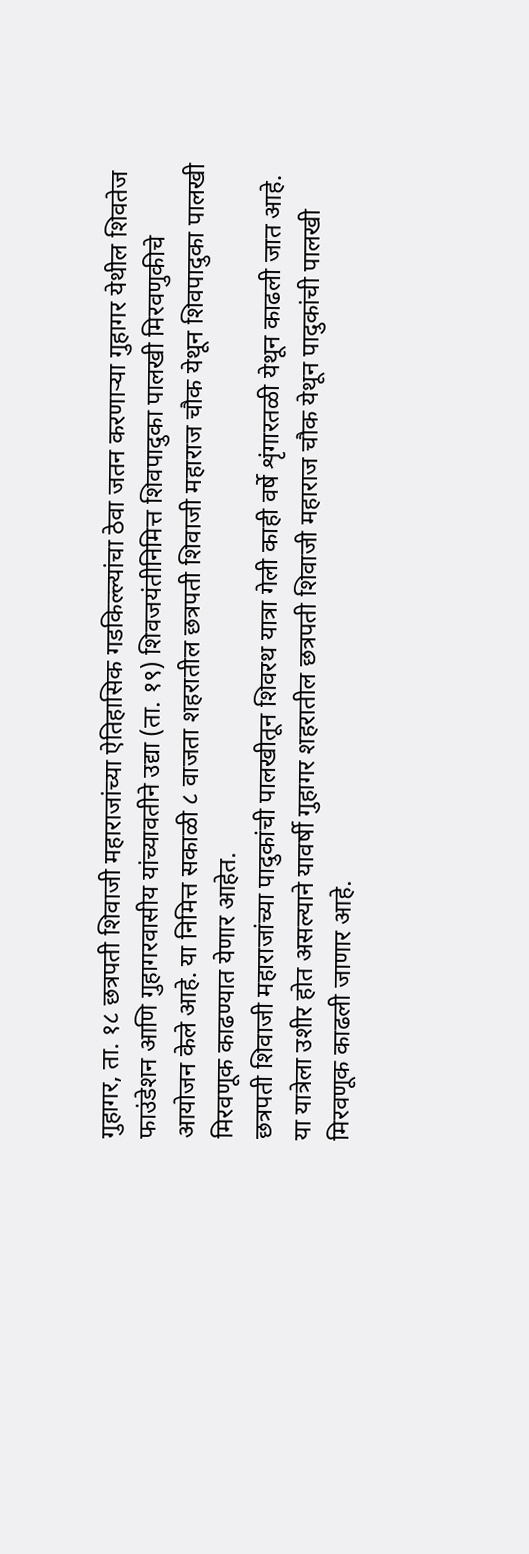गुहागर, ता. १८ छत्रपती शिवाजी महाराजांच्या ऐतिहासिक गडकिल्ल्यांचा ठेवा जतन करणाऱ्या गुहागर येथील शिवतेज फाउंडेशन आणि गुहागरवासीय यांच्यावतीने उद्या (ता. १९) शिवजयंतीनिमित्त शिवपादुका पालखी मिरवणुकीचे आयोजन केले आहे. या निमित्त सकाळी ८ वाजता शहरातील छत्रपती शिवाजी महाराज चौक येथून शिवपादुका पालखी मिरवणूक काढण्यात येणार आहेत.
छत्रपती शिवाजी महाराजांच्या पादुकांची पालखीतून शिवरथ यात्रा गेली काही वर्षे शृंगारतळी येथून काढली जात आहे. या यात्रेला उशीर होत असल्याने यावर्षी गुहागर शहरातील छत्रपती शिवाजी महाराज चौक येथून पादुकांची पालखी मिरवणूक काढली जाणार आहे.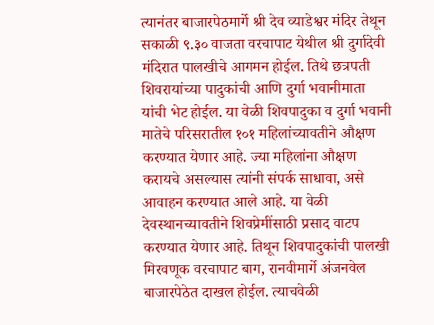त्यानंतर बाजारपेठमार्गे श्री देव व्याडेश्वर मंदिर तेथून सकाळी ९.३० वाजता वरचापाट येथील श्री दुर्गादेवी मंदिरात पालखीचे आगमन होईल. तिथे छत्रपती शिवरायांच्या पादुकांची आणि दुर्गा भवानीमाता यांची भेट होईल. या वेळी शिवपादुका व दुर्गा भवानी मातेचे परिसरातील १०१ महिलांच्यावतीने औक्षण करण्यात येणार आहे. ज्या महिलांना औक्षण करायचे असल्यास त्यांनी संपर्क साधावा, असे आवाहन करण्यात आले आहे. या वेळी देवस्थानच्यावतीने शिवप्रेमींसाठी प्रसाद वाटप करण्यात येणार आहे. तिथून शिवपादुकांची पालखी मिरवणूक वरचापाट बाग, रानवीमार्गे अंजनवेल बाजारपेठेत दाखल होईल. त्याचवेळी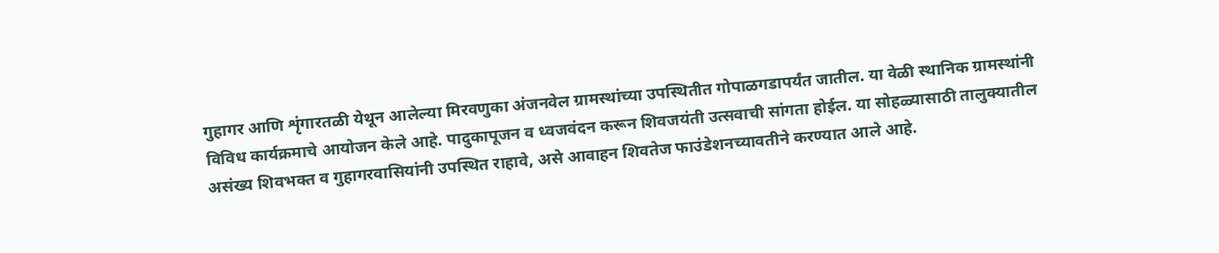गुहागर आणि शृंगारतळी येथून आलेल्या मिरवणुका अंजनवेल ग्रामस्थांच्या उपस्थितीत गोपाळगडापर्यंत जातील. या वेळी स्थानिक ग्रामस्थांनी विविध कार्यक्रमाचे आयोजन केले आहे. पादुकापूजन व ध्वजवंदन करून शिवजयंती उत्सवाची सांगता होईल. या सोहळ्यासाठी तालुक्यातील असंख्य शिवभक्त व गुहागरवासियांनी उपस्थित राहावे, असे आवाहन शिवतेज फाउंडेशनच्यावतीने करण्यात आले आहे.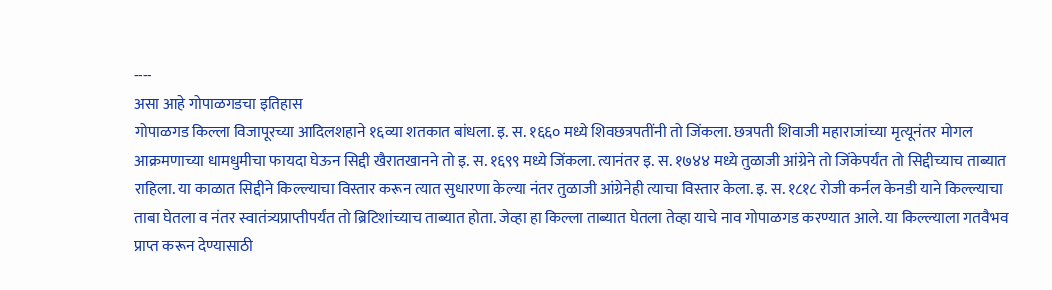----
असा आहे गोपाळगडचा इतिहास
गोपाळगड किल्ला विजापूरच्या आदिलशहाने १६व्या शतकात बांधला. इ. स. १६६० मध्ये शिवछत्रपतींनी तो जिंकला. छत्रपती शिवाजी महाराजांच्या मृत्यूनंतर मोगल आक्रमणाच्या धामधुमीचा फायदा घेऊन सिद्दी खैरातखानने तो इ. स. १६९९ मध्ये जिंकला. त्यानंतर इ. स. १७४४ मध्ये तुळाजी आंग्रेने तो जिंकेपर्यंत तो सिद्दीच्याच ताब्यात राहिला. या काळात सिद्दीने किल्ल्याचा विस्तार करून त्यात सुधारणा केल्या नंतर तुळाजी आंग्रेनेही त्याचा विस्तार केला. इ. स. १८१८ रोजी कर्नल केनडी याने किल्ल्याचा ताबा घेतला व नंतर स्वातंत्र्यप्राप्तीपर्यंत तो ब्रिटिशांच्याच ताब्यात होता. जेव्हा हा किल्ला ताब्यात घेतला तेव्हा याचे नाव गोपाळगड करण्यात आले. या किल्ल्याला गतवैभव प्राप्त करून देण्यासाठी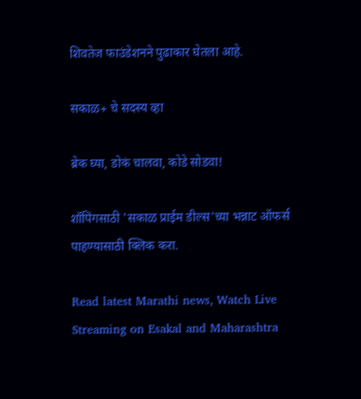शिवतेज फाउंडेशनने पुढाकार घेतला आहे.

सकाळ+ चे सदस्य व्हा

ब्रेक घ्या, डोकं चालवा, कोडे सोडवा!

शॉपिंगसाठी 'सकाळ प्राईम डील्स'च्या भन्नाट ऑफर्स पाहण्यासाठी क्लिक करा.

Read latest Marathi news, Watch Live Streaming on Esakal and Maharashtra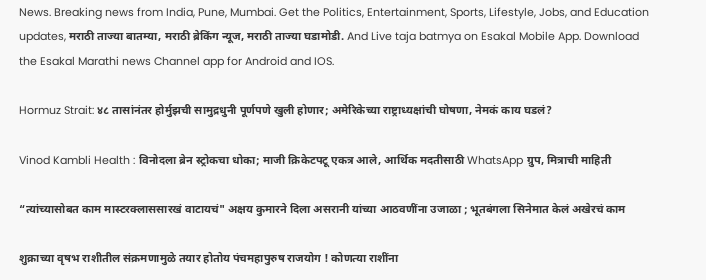News. Breaking news from India, Pune, Mumbai. Get the Politics, Entertainment, Sports, Lifestyle, Jobs, and Education updates, मराठी ताज्या बातम्या, मराठी ब्रेकिंग न्यूज, मराठी ताज्या घडामोडी. And Live taja batmya on Esakal Mobile App. Download the Esakal Marathi news Channel app for Android and IOS.

Hormuz Strait: ४८ तासांनंतर होर्मुझची सामुद्रधुनी पूर्णपणे खुली होणार; अमेरिकेच्या राष्ट्राध्यक्षांची घोषणा, नेमकं काय घडलं?

Vinod Kambli Health : विनोदला ब्रेन स्ट्रोकचा धोका; माजी क्रिकेटपटू एकत्र आले, आर्थिक मदतीसाठी WhatsApp ग्रुप, मित्राची माहिती

“त्यांच्यासोबत काम मास्टरक्लाससारखं वाटायचं" अक्षय कुमारने दिला असरानी यांच्या आठवणींना उजाळा ; भूतबंगला सिनेमात केलं अखेरचं काम

शुक्राच्या वृषभ राशीतील संक्रमणामुळे तयार होतोय पंचमहापुरुष राजयोग ! कोणत्या राशींना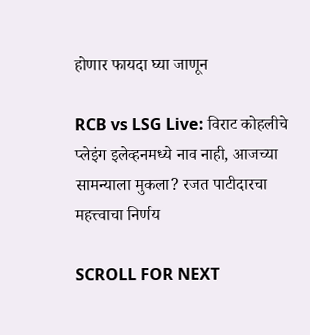होणार फायदा घ्या जाणून

RCB vs LSG Live: विराट कोहलीचे प्लेइंग इलेव्हनमध्ये नाव नाही, आजच्या सामन्याला मुकला? रजत पाटीदारचा महत्त्वाचा निर्णय

SCROLL FOR NEXT